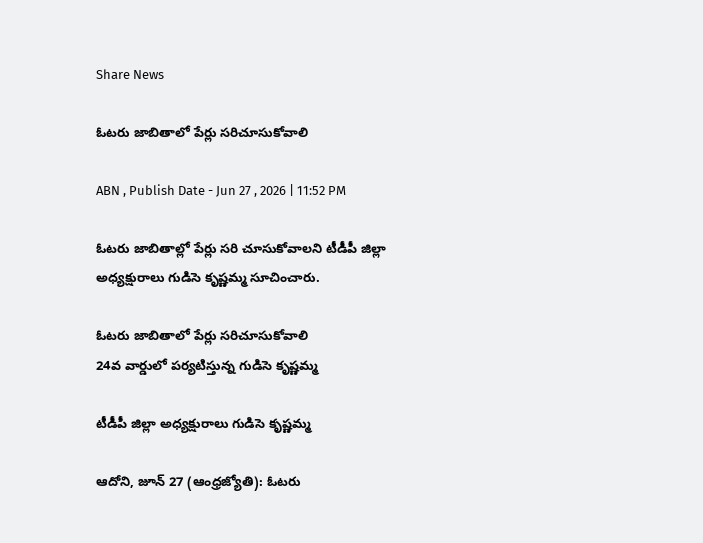Share News

ఓటరు జాబితాలో పేర్లు సరిచూసుకోవాలి

ABN , Publish Date - Jun 27 , 2026 | 11:52 PM

ఓటరు జాబితాల్లో పేర్లు సరి చూసుకోవాలని టీడీపీ జిల్లా అధ్యక్షురాలు గుడిసె కృష్ణమ్మ సూచించారు.

ఓటరు జాబితాలో పేర్లు సరిచూసుకోవాలి
24వ వార్డులో పర్యటిస్తున్న గుడిసె కృష్ణమ్మ

టీడీపీ జిల్లా అధ్యక్షురాలు గుడిసె కృష్ణమ్మ

ఆదోని, జూన్‌ 27 (ఆంధ్రజ్యోతి): ఓటరు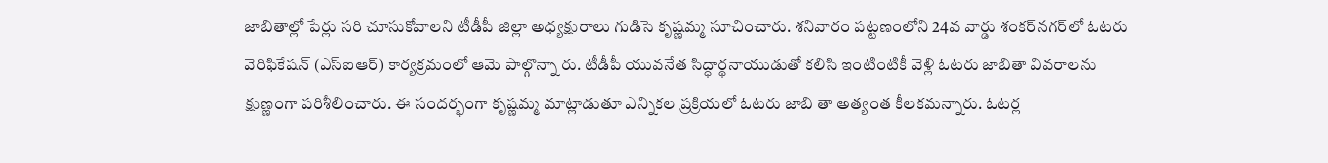జాబితాల్లో పేర్లు సరి చూసుకోవాలని టీడీపీ జిల్లా అధ్యక్షురాలు గుడిసె కృష్ణమ్మ సూచించారు. శనివారం పట్టణంలోని 24వ వార్డు శంకర్‌నగర్‌లో ఓటరు వెరిఫికేషన్‌ (ఎస్‌ఐఆర్‌) కార్యక్రమంలో ఆమె పాల్గొన్నా రు. టీడీపీ యువనేత సిద్ధార్థనాయుడుతో కలిసి ఇంటింటికీ వెళ్లి ఓటరు జాబితా వివరాలను క్షుణ్ణంగా పరిశీలించారు. ఈ సందర్భంగా కృష్ణమ్మ మాట్లాడుతూ ఎన్నికల ప్రక్రియలో ఓటరు జాబి తా అత్యంత కీలకమన్నారు. ఓటర్ల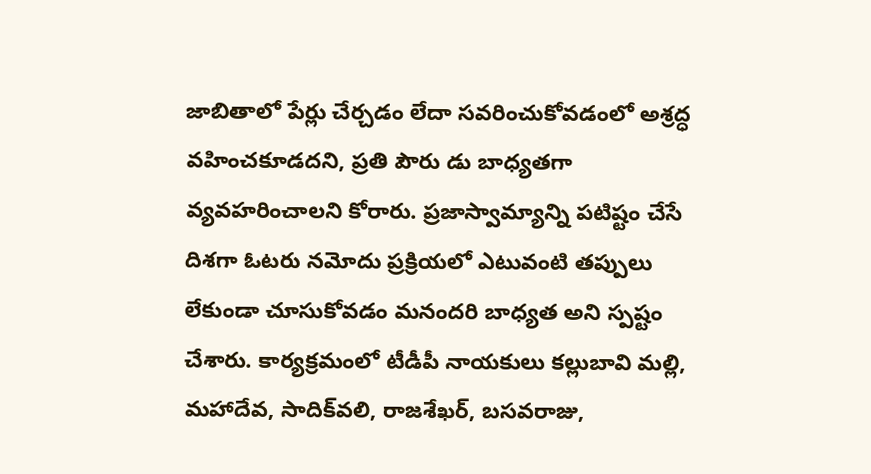జాబితాలో పేర్లు చేర్చడం లేదా సవరించుకోవడంలో అశ్రద్ధ వహించకూడదని, ప్రతి పౌరు డు బాధ్యతగా వ్యవహరించాలని కోరారు. ప్రజాస్వామ్యాన్ని పటిష్టం చేసే దిశగా ఓటరు నమోదు ప్రక్రియలో ఎటువంటి తప్పులు లేకుండా చూసుకోవడం మనందరి బాధ్యత అని స్పష్టం చేశారు. కార్యక్రమంలో టీడీపీ నాయకులు కల్లుబావి మల్లి, మహాదేవ, సాదిక్‌వలి, రాజశేఖర్‌, బసవరాజు,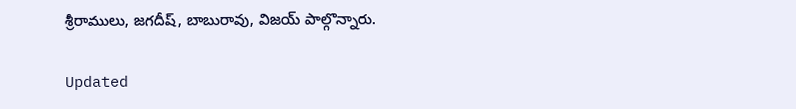శ్రీరాములు, జగదీష్‌, బాబురావు, విజయ్‌ పాల్గొన్నారు.

Updated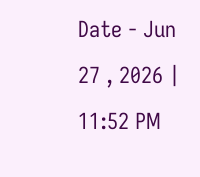Date - Jun 27 , 2026 | 11:52 PM